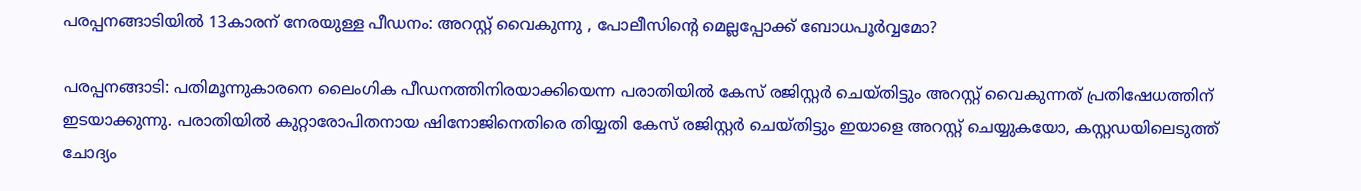പരപ്പനങ്ങാടിയില്‍ 13കാരന് നേരയുള്ള പീഡനം: അറസ്റ്റ് വൈകുന്നു , പോലീസിന്റെ മെല്ലപ്പോക്ക് ബോധപൂര്‍വ്വമോ?

പരപ്പനങ്ങാടി: പതിമൂന്നുകാരനെ ലൈംഗിക പീഡനത്തിനിരയാക്കിയെന്ന പരാതിയില്‍ കേസ് രജിസ്റ്റര്‍ ചെയ്തിട്ടും അറസ്റ്റ് വൈകുന്നത് പ്രതിഷേധത്തിന് ഇടയാക്കുന്നു. പരാതിയില്‍ കുറ്റാരോപിതനായ ഷിനോജിനെതിരെ തിയ്യതി കേസ് രജിസ്റ്റര്‍ ചെയ്തിട്ടും ഇയാളെ അറസ്റ്റ് ചെയ്യുകയോ, കസ്റ്റഡയിലെടുത്ത് ചോദ്യം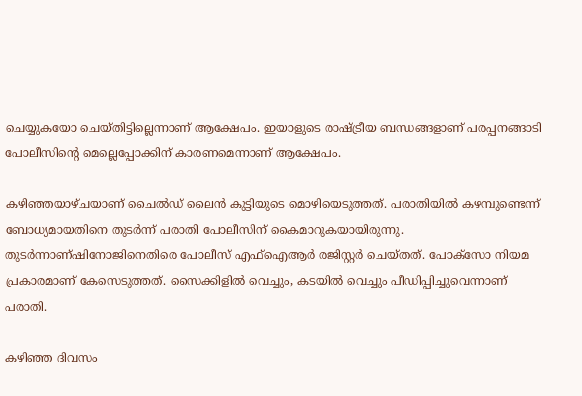ചെയ്യുകയോ ചെയ്തിട്ടില്ലെന്നാണ് ആക്ഷേപം. ഇയാളുടെ രാഷ്ട്രീയ ബന്ധങ്ങളാണ് പരപ്പനങ്ങാടി പോലീസിന്റെ മെല്ലെപ്പോക്കിന് കാരണമെന്നാണ് ആക്ഷേപം.

കഴിഞ്ഞയാഴ്ചയാണ് ചൈല്‍ഡ് ലൈന്‍ കുട്ടിയുടെ മൊഴിയെടുത്തത്. പരാതിയില്‍ കഴമ്പുണ്ടെന്ന് ബോധ്യമായതിനെ തുടര്‍ന്ന് പരാതി പോലീസിന് കൈമാറുകയായിരുന്നു. തുടര്‍ന്നാണ്ഷിനോജിനെതിരെ പോലീസ് എഫ്‌ഐആര്‍ രജിസ്റ്റര്‍ ചെയ്തത്. പോക്‌സോ നിയമ പ്രകാരമാണ് കേസെടുത്തത്. സൈക്കിളില്‍ വെച്ചും, കടയില്‍ വെച്ചും പീഡിപ്പിച്ചുവെന്നാണ് പരാതി.

കഴിഞ്ഞ ദിവസം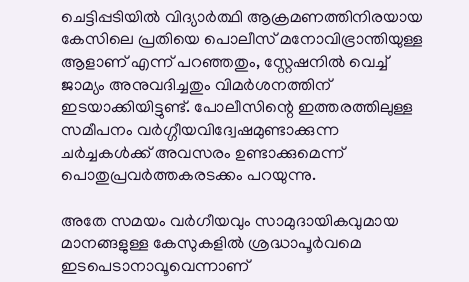ചെട്ടിപ്പടിയില്‍ വിദ്യാര്‍ത്ഥി ആക്രമണത്തിനിരയായ കേസിലെ പ്രതിയെ പൊലീസ് മനോവിഭ്രാന്തിയുള്ള ആളാണ് എന്ന് പറഞ്ഞതും, സ്റ്റേഷനില്‍ വെച്ച് ജാമ്യം അനുവദിച്ചതും വിമര്‍ശനത്തിന് ഇടയാക്കിയിട്ടുണ്ട്. പോലീസിന്റെ ഇത്തരത്തിലുള്ള സമീപനം വര്‍ഗ്ഗീയവിദ്വേഷമുണ്ടാക്കുന്ന ചര്‍ച്ചകള്‍ക്ക് അവസരം ഉണ്ടാക്കുമെന്ന് പൊതുപ്രവര്‍ത്തകരടക്കം പറയുന്നു.

അതേ സമയം വര്‍ഗീയവും സാമുദായികവുമായ മാനങ്ങളുള്ള കേസുകളില്‍ ശ്രദ്ധാപൂര്‍വമെ ഇടപെടാനാവൂവെന്നാണ്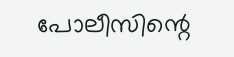പോലീസിന്റെ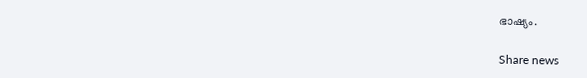ഭാഷ്യം.

Share news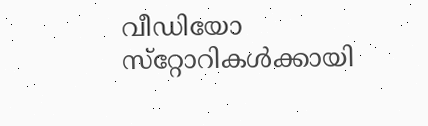വീഡിയോ സ്‌റ്റോറികള്‍ക്കായി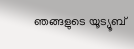ഞങ്ങളുടെ യൂട്യൂബ്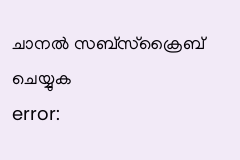ചാനല്‍ സബ്‌സ്‌ക്രൈബ് ചെയ്യുക
error: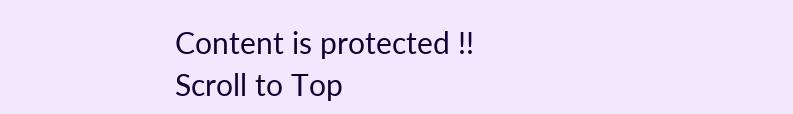Content is protected !!
Scroll to Top